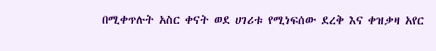በሚቀጥሉት አስር ቀናት ወደ ሀገሪቱ የሚነፍሰው ደረቅ እና ቀዝቃዛ አየር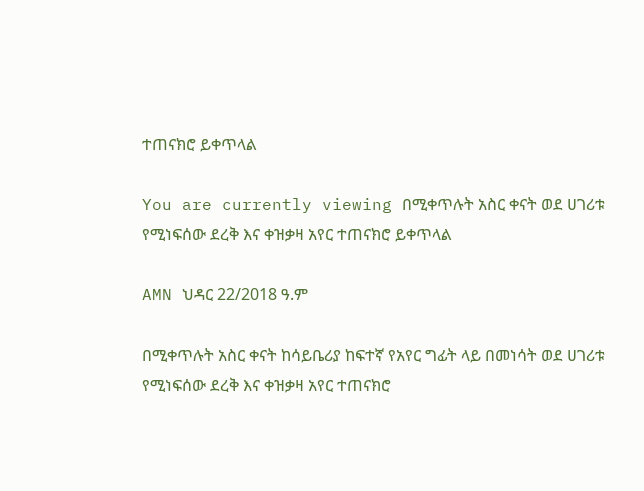ተጠናክሮ ይቀጥላል

You are currently viewing በሚቀጥሉት አስር ቀናት ወደ ሀገሪቱ የሚነፍሰው ደረቅ እና ቀዝቃዛ አየር ተጠናክሮ ይቀጥላል

AMN ህዳር 22/2018 ዓ.ም

በሚቀጥሉት አስር ቀናት ከሳይቤሪያ ከፍተኛ የአየር ግፊት ላይ በመነሳት ወደ ሀገሪቱ የሚነፍሰው ደረቅ እና ቀዝቃዛ አየር ተጠናክሮ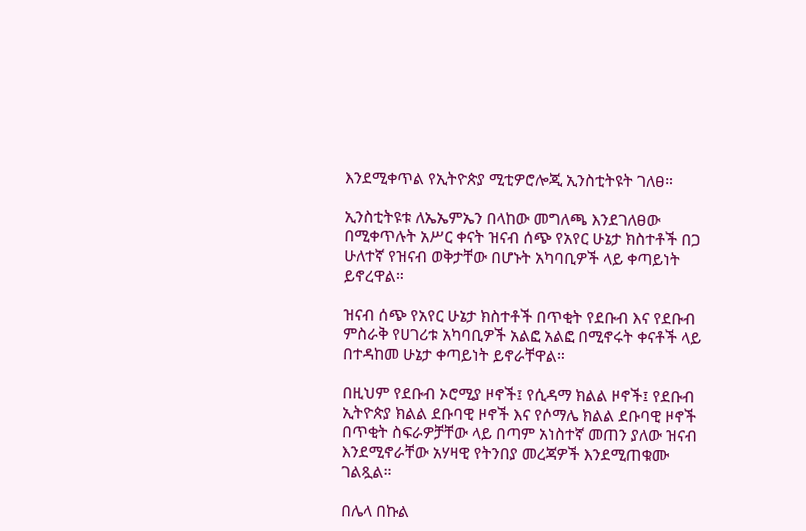እንደሚቀጥል የኢትዮጵያ ሚቲዎሮሎጂ ኢንስቲትዩት ገለፀ።

ኢንስቲትዩቱ ለኤኤምኤን በላከው መግለጫ እንደገለፀው በሚቀጥሉት አሥር ቀናት ዝናብ ሰጭ የአየር ሁኔታ ክስተቶች በጋ ሁለተኛ የዝናብ ወቅታቸው በሆኑት አካባቢዎች ላይ ቀጣይነት ይኖረዋል።

ዝናብ ሰጭ የአየር ሁኔታ ክስተቶች በጥቂት የደቡብ እና የደቡብ ምስራቅ የሀገሪቱ አካባቢዎች አልፎ አልፎ በሚኖሩት ቀናቶች ላይ በተዳከመ ሁኔታ ቀጣይነት ይኖራቸዋል።

በዚህም የደቡብ ኦሮሚያ ዞኖች፤ የሲዳማ ክልል ዞኖች፤ የደቡብ ኢትዮጵያ ክልል ደቡባዊ ዞኖች እና የሶማሌ ክልል ደቡባዊ ዞኖች በጥቂት ስፍራዎቻቸው ላይ በጣም አነስተኛ መጠን ያለው ዝናብ እንደሚኖራቸው አሃዛዊ የትንበያ መረጃዎች እንደሚጠቁሙ ገልጿል።

በሌላ በኩል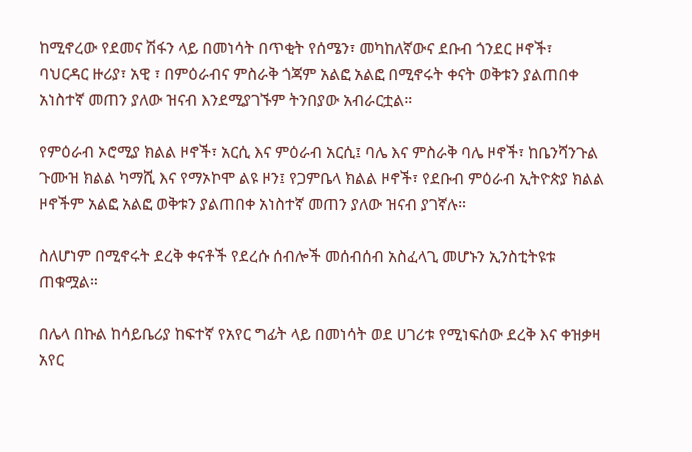ከሚኖረው የደመና ሽፋን ላይ በመነሳት በጥቂት የሰሜን፣ መካከለኛውና ደቡብ ጎንደር ዞኖች፣ ባህርዳር ዙሪያ፣ አዊ ፣ በምዕራብና ምስራቅ ጎጃም አልፎ አልፎ በሚኖሩት ቀናት ወቅቱን ያልጠበቀ አነስተኛ መጠን ያለው ዝናብ እንደሚያገኙም ትንበያው አብራርቷል።

የምዕራብ ኦሮሚያ ክልል ዞኖች፣ አርሲ እና ምዕራብ አርሲ፤ ባሌ እና ምስራቅ ባሌ ዞኖች፣ ከቤንሻንጉል ጉሙዝ ክልል ካማሺ እና የማኦኮሞ ልዩ ዞን፤ የጋምቤላ ክልል ዞኖች፣ የደቡብ ምዕራብ ኢትዮጵያ ክልል ዞኖችም አልፎ አልፎ ወቅቱን ያልጠበቀ አነስተኛ መጠን ያለው ዝናብ ያገኛሉ።

ስለሆነም በሚኖሩት ደረቅ ቀናቶች የደረሱ ሰብሎች መሰብሰብ አስፈላጊ መሆኑን ኢንስቲትዩቱ ጠቁሟል።

በሌላ በኩል ከሳይቤሪያ ከፍተኛ የአየር ግፊት ላይ በመነሳት ወደ ሀገሪቱ የሚነፍሰው ደረቅ እና ቀዝቃዛ አየር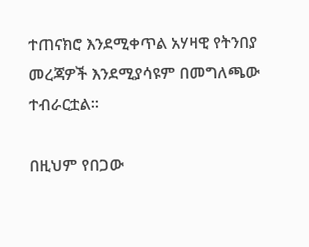ተጠናክሮ እንደሚቀጥል አሃዛዊ የትንበያ መረጃዎች እንደሚያሳዩም በመግለጫው ተብራርቷል።

በዚህም የበጋው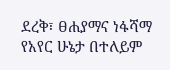ደረቅ፣ ፀሐያማና ነፋሻማ የአየር ሁኔታ በተለይም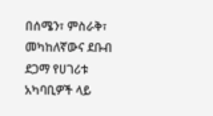በሰሜን፣ ምስራቅ፣ መካከለኛውና ደቡብ ደጋማ የሀገሪቱ አካባቢዎች ላይ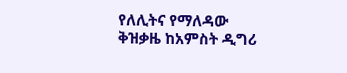የለሊትና የማለዳው ቅዝቃዜ ከአምስት ዲግሪ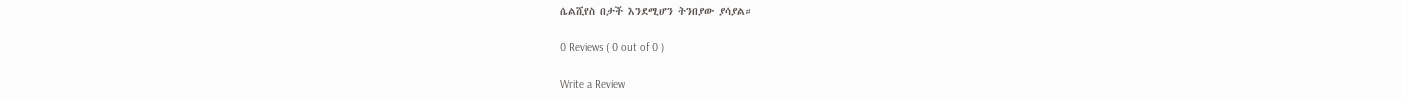ሴልሺየስ በታች እንደሚሆን ትንበያው ያሳያል።

0 Reviews ( 0 out of 0 )

Write a Review